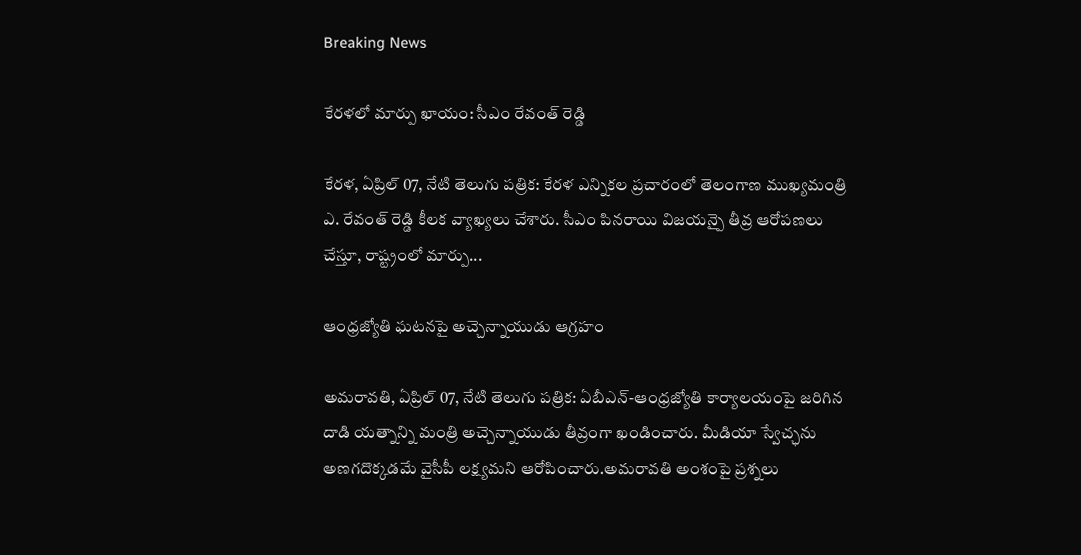Breaking News

కేరళలో మార్పు ఖాయం: సీఎం రేవంత్ రెడ్డి

కేరళ, ఏప్రిల్ 07, నేటి తెలుగు పత్రిక: కేరళ ఎన్నికల ప్రచారంలో తెలంగాణ ముఖ్యమంత్రి ఎ. రేవంత్ రెడ్డి కీలక వ్యాఖ్యలు చేశారు. సీఎం పినరాయి విజయన్పై తీవ్ర ఆరోపణలు చేస్తూ, రాష్ట్రంలో మార్పు...

ఆంధ్రజ్యోతి ఘటనపై అచ్చెన్నాయుడు ఆగ్రహం

అమరావతి, ఏప్రిల్ 07, నేటి తెలుగు పత్రిక: ఏబీఎన్-ఆంధ్రజ్యోతి కార్యాలయంపై జరిగిన దాడి యత్నాన్ని మంత్రి అచ్చెన్నాయుడు తీవ్రంగా ఖండించారు. మీడియా స్వేచ్ఛను అణగదొక్కడమే వైసీపీ లక్ష్యమని ఆరోపించారు.అమరావతి అంశంపై ప్రశ్నలు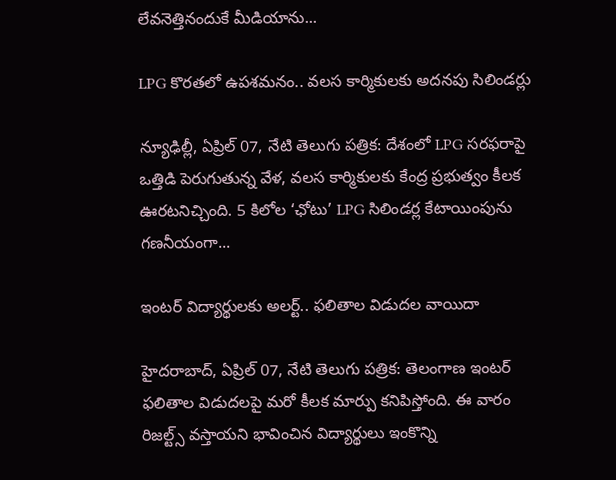లేవనెత్తినందుకే మీడియాను...

LPG కొరతలో ఉపశమనం.. వలస కార్మికులకు అదనపు సిలిండర్లు

న్యూఢిల్లీ, ఏప్రిల్ 07, నేటి తెలుగు పత్రిక: దేశంలో LPG సరఫరాపై ఒత్తిడి పెరుగుతున్న వేళ, వలస కార్మికులకు కేంద్ర ప్రభుత్వం కీలక ఊరటనిచ్చింది. 5 కిలోల ‘ఛోటు’ LPG సిలిండర్ల కేటాయింపును గణనీయంగా...

ఇంటర్ విద్యార్థులకు అలర్ట్.. ఫలితాల విడుదల వాయిదా

హైదరాబాద్‌, ఏప్రిల్ 07, నేటి తెలుగు పత్రిక: తెలంగాణ ఇంటర్ ఫలితాల విడుదలపై మరో కీలక మార్పు కనిపిస్తోంది. ఈ వారం రిజల్ట్స్ వస్తాయని భావించిన విద్యార్థులు ఇంకొన్ని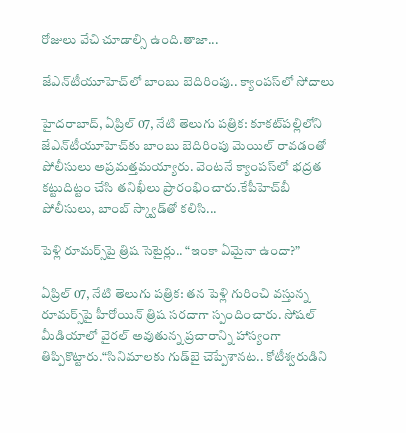రోజులు వేచి చూడాల్సి ఉంది.తాజా...

జేఎన్‌టీయూహెచ్‌లో బాంబు బెదిరింపు.. క్యాంపస్‌లో సోదాలు

హైదరాబాద్‌, ఏప్రిల్ 07, నేటి తెలుగు పత్రిక: కూకట్‌పల్లిలోని జేఎన్‌టీయూహెచ్‌కు బాంబు బెదిరింపు మెయిల్ రావడంతో పోలీసులు అప్రమత్తమయ్యారు. వెంటనే క్యాంపస్‌లో భద్రత కట్టుదిట్టం చేసి తనిఖీలు ప్రారంభించారు.కేపీహెచ్‌బీ పోలీసులు, బాంబ్ స్క్వాడ్‌తో కలిసి...

పెళ్లి రూమర్స్‌పై త్రిష సెటైర్లు.. “ఇంకా ఏమైనా ఉందా?”

ఏప్రిల్ 07, నేటి తెలుగు పత్రిక: తన పెళ్లి గురించి వస్తున్న రూమర్స్‌పై హీరోయిన్ త్రిష సరదాగా స్పందించారు. సోషల్ మీడియాలో వైరల్ అవుతున్న ప్రచారాన్ని హాస్యంగా తిప్పికొట్టారు.“సినిమాలకు గుడ్‌బై చెప్పేశానట.. కోటీశ్వరుడిని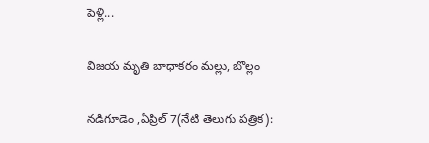పెళ్లి...

విజయ మృతి బాధాకరం మల్లు, బొల్లం

నడిగూడెం ,ఏప్రిల్ 7(నేటి తెలుగు పత్రిక):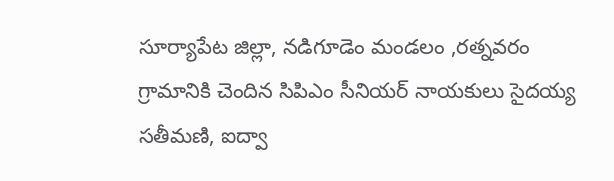సూర్యాపేట జిల్లా, నడిగూడెం మండలం ,రత్నవరం గ్రామానికి చెందిన సిపిఎం సీనియర్ నాయకులు సైదయ్య సతీమణి, ఐద్వా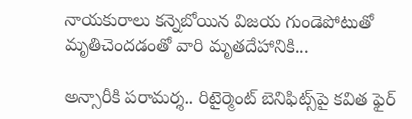నాయకురాలు కన్నెబోయిన విజయ గుండెపోటుతో మృతిచెందడంతో వారి మృతదేహానికి...

అన్సారీకి పరామర్శ.. రిటైర్మెంట్ బెనిఫిట్స్‌పై కవిత ఫైర్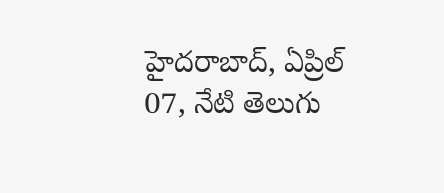హైదరాబాద్‌, ఏప్రిల్ 07, నేటి తెలుగు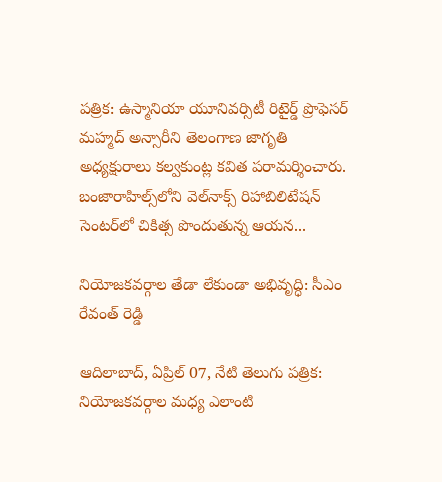పత్రిక: ఉస్మానియా యూనివర్సిటీ రిటైర్డ్ ప్రొఫెసర్ మహ్మద్ అన్సారీని తెలంగాణ జాగృతి అధ్యక్షురాలు కల్వకుంట్ల కవిత పరామర్శించారు. బంజారాహిల్స్‌లోని వెల్‌నాక్స్ రిహాబిలిటేషన్ సెంటర్‌లో చికిత్స పొందుతున్న ఆయన...

నియోజకవర్గాల తేడా లేకుండా అభివృద్ధి: సీఎం రేవంత్ రెడ్డి

ఆదిలాబాద్‌, ఏప్రిల్ 07, నేటి తెలుగు పత్రిక: నియోజకవర్గాల మధ్య ఎలాంటి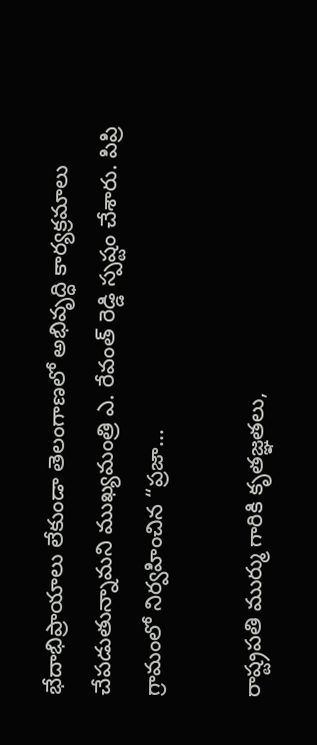భేదాభిప్రాయాలు లేకుండా తెలంగాణలో అభివృద్ధి కార్యక్రమాలు చేపడుతున్నామని ముఖ్యమంత్రి ఎ. రేవంత్ రెడ్డి స్పష్టం చేశారు. పిప్రి గ్రామంలో నిర్వహించిన “ప్రజా...

రాష్ట్రపతి ముర్ము గారికి కృతజ్ఞతలు,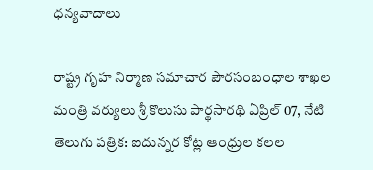ధన్యవాదాలు

రాష్ట్ర గృహ నిర్మాణ సమాచార పౌరసంబంధాల శాఖల మంత్రి వర్యులు శ్రీ కొలుసు పార్థసారథి ఏప్రిల్ 07, నేటి తెలుగు పత్రిక: ఐదున్నర కోట్ల ఆంధ్రుల కలల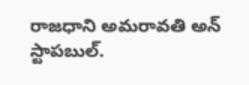రాజధాని అమరావతి అన్ స్టాపబుల్.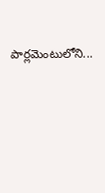పార్లమెంటులోని...